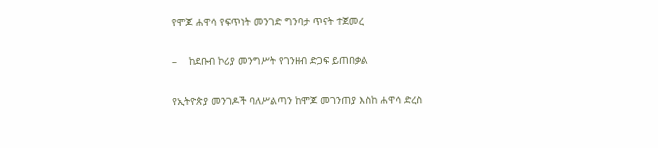የሞጆ ሐዋሳ የፍጥነት መንገድ ግንባታ ጥናት ተጀመረ

–    ከደቡብ ኮሪያ መንግሥት የገንዘብ ድጋፍ ይጠበቃል

የኢትዮጵያ መንገዶች ባለሥልጣን ከሞጆ መገንጠያ እስከ ሐዋሳ ድረስ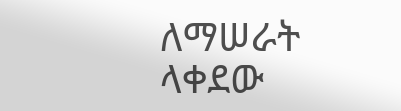ለማሠራት ላቀደው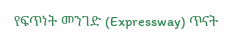የፍጥነት መንገድ (Expressway) ጥናት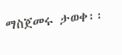ማስጀመሩ ታወቀ፡፡